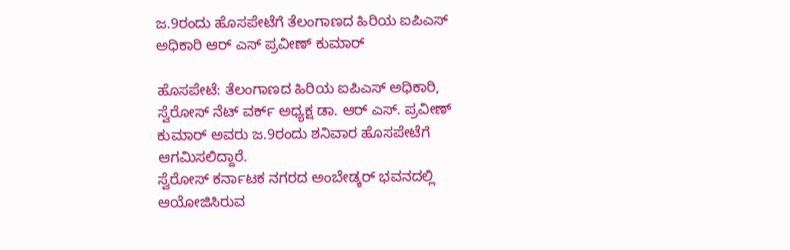ಜ.9ರಂದು ಹೊಸಪೇಟೆಗೆ ತೆಲಂಗಾಣದ ಹಿರಿಯ ಐಪಿಎಸ್ ಅಧಿಕಾರಿ ಆರ್ ಎಸ್ ಪ್ರವೀಣ್ ಕುಮಾರ್

ಹೊಸಪೇಟೆ: ತೆಲಂಗಾಣದ ಹಿರಿಯ ಐಪಿಎಸ್ ಅಧಿಕಾರಿ, ಸ್ವೆರೋಸ್ ನೆಟ್ ವರ್ಕ್ ಅಧ್ಯಕ್ಷ ಡಾ. ಆರ್ ಎಸ್. ಪ್ರವೀಣ್ ಕುಮಾರ್ ಅವರು ಜ.9ರಂದು ಶನಿವಾರ ಹೊಸಪೇಟೆಗೆ ಆಗಮಿಸಲಿದ್ದಾರೆ.
ಸ್ವೆರೋಸ್ ಕರ್ನಾಟಕ ನಗರದ ಅಂಬೇಡ್ಕರ್ ಭವನದಲ್ಲಿ ಆಯೋಜಿಸಿರುವ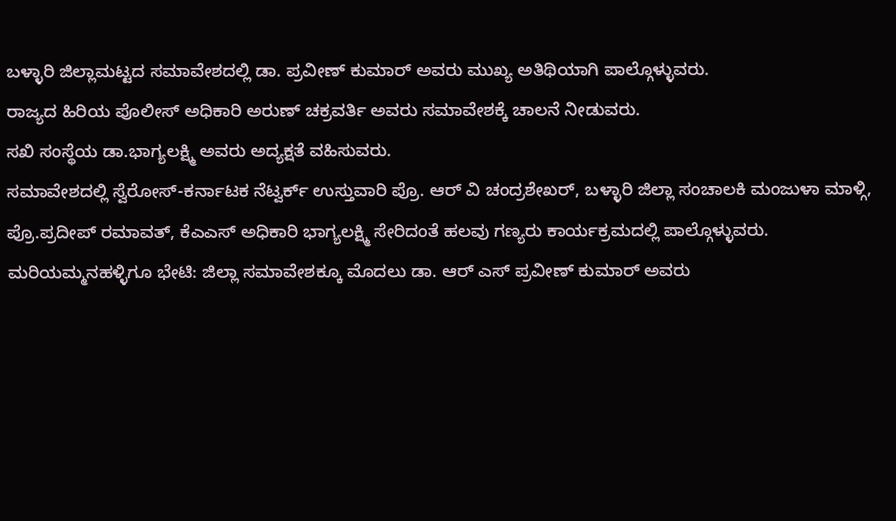ಬಳ್ಳಾರಿ ಜಿಲ್ಲಾಮಟ್ಟದ ಸಮಾವೇಶದಲ್ಲಿ ಡಾ. ಪ್ರವೀಣ್ ಕುಮಾರ್ ಅವರು ಮುಖ್ಯ ಅತಿಥಿಯಾಗಿ ಪಾಲ್ಗೊಳ್ಳುವರು.
ರಾಜ್ಯದ ಹಿರಿಯ ಪೊಲೀಸ್ ಅಧಿಕಾರಿ ಅರುಣ್ ಚಕ್ರವರ್ತಿ ಅವರು ಸಮಾವೇಶಕ್ಕೆ ಚಾಲನೆ‌ ನೀಡುವರು.
ಸಖಿ ಸಂಸ್ಥೆಯ ಡಾ.ಭಾಗ್ಯಲಕ್ಷ್ಮಿ ಅವರು ಅದ್ಯಕ್ಷತೆ ವಹಿಸುವರು.
ಸಮಾವೇಶದಲ್ಲಿ ಸ್ವೆರೋಸ್-ಕರ್ನಾಟಕ ನೆಟ್ವರ್ಕ್ ಉಸ್ತುವಾರಿ ಪ್ರೊ. ಆರ್ ವಿ ಚಂದ್ರಶೇಖರ್, ಬಳ್ಳಾರಿ ಜಿಲ್ಲಾ ಸಂಚಾಲಕಿ ಮಂಜುಳಾ ಮಾಳ್ಗಿ, ಪ್ರೊ.ಪ್ರದೀಪ್ ರಮಾವತ್, ಕೆಎಎಸ್ ಅಧಿಕಾರಿ ಭಾಗ್ಯಲಕ್ಷ್ಮಿ ಸೇರಿದಂತೆ ಹಲವು ಗಣ್ಯರು ಕಾರ್ಯಕ್ರಮದಲ್ಲಿ ಪಾಲ್ಗೊಳ್ಳುವರು.
ಮರಿಯಮ್ಮನಹಳ್ಳಿಗೂ ಭೇಟಿ: ಜಿಲ್ಲಾ ಸಮಾವೇಶಕ್ಕೂ ಮೊದಲು ಡಾ. ಆರ್ ಎಸ್ ಪ್ರವೀಣ್ ಕುಮಾರ್ ಅವರು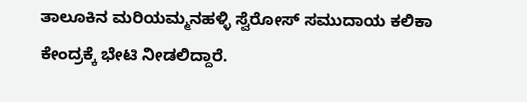ತಾಲೂಕಿನ ಮರಿಯಮ್ಮನಹಳ್ಳಿ ಸ್ವೆರೋಸ್ ಸಮುದಾಯ ಕಲಿಕಾ ಕೇಂದ್ರಕ್ಕೆ ಭೇಟಿ ನೀಡಲಿದ್ದಾರೆ.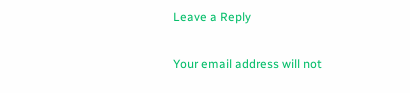Leave a Reply

Your email address will not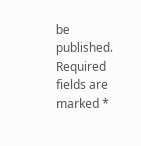be published. Required fields are marked *